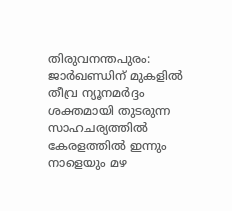തിരുവനന്തപുരം: ജാർഖണ്ഡിന് മുകളിൽ തീവ്ര ന്യൂനമർദ്ദം ശക്തമായി തുടരുന്ന സാഹചര്യത്തിൽ കേരളത്തിൽ ഇന്നും നാളെയും മഴ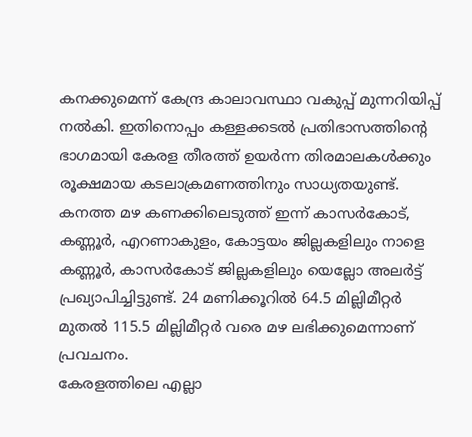കനക്കുമെന്ന് കേന്ദ്ര കാലാവസ്ഥാ വകുപ്പ് മുന്നറിയിപ്പ് നൽകി. ഇതിനൊപ്പം കള്ളക്കടൽ പ്രതിഭാസത്തിന്റെ ഭാഗമായി കേരള തീരത്ത് ഉയർന്ന തിരമാലകൾക്കും രൂക്ഷമായ കടലാക്രമണത്തിനും സാധ്യതയുണ്ട്. കനത്ത മഴ കണക്കിലെടുത്ത് ഇന്ന് കാസർകോട്, കണ്ണൂർ, എറണാകുളം, കോട്ടയം ജില്ലകളിലും നാളെ കണ്ണൂർ, കാസർകോട് ജില്ലകളിലും യെല്ലോ അലർട്ട് പ്രഖ്യാപിച്ചിട്ടുണ്ട്. 24 മണിക്കൂറിൽ 64.5 മില്ലിമീറ്റർ മുതൽ 115.5 മില്ലിമീറ്റർ വരെ മഴ ലഭിക്കുമെന്നാണ് പ്രവചനം.
കേരളത്തിലെ എല്ലാ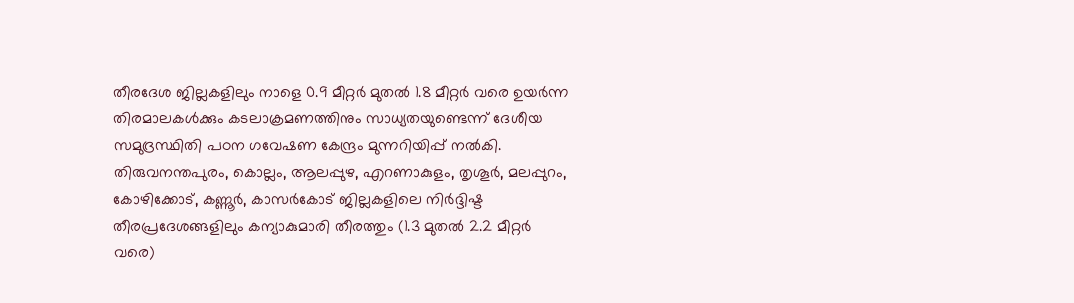തീരദേശ ജില്ലകളിലും നാളെ 0.9 മീറ്റർ മുതൽ 1.8 മീറ്റർ വരെ ഉയർന്ന തിരമാലകൾക്കും കടലാക്രമണത്തിനും സാധ്യതയുണ്ടെന്ന് ദേശീയ സമുദ്രസ്ഥിതി പഠന ഗവേഷണ കേന്ദ്രം മുന്നറിയിപ്പ് നൽകി. തിരുവനന്തപുരം, കൊല്ലം, ആലപ്പുഴ, എറണാകുളം, തൃശൂർ, മലപ്പുറം, കോഴിക്കോട്, കണ്ണൂർ, കാസർകോട് ജില്ലകളിലെ നിർദ്ദിഷ്ട തീരപ്രദേശങ്ങളിലും കന്യാകുമാരി തീരത്തും (1.3 മുതൽ 2.2 മീറ്റർ വരെ)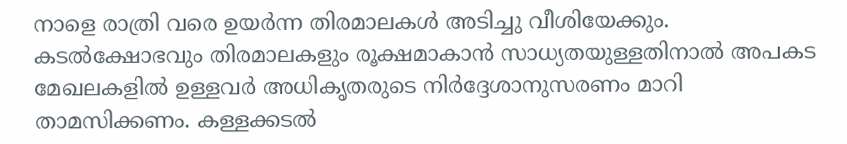നാളെ രാത്രി വരെ ഉയർന്ന തിരമാലകൾ അടിച്ചു വീശിയേക്കും.
കടൽക്ഷോഭവും തിരമാലകളും രൂക്ഷമാകാൻ സാധ്യതയുള്ളതിനാൽ അപകട മേഖലകളിൽ ഉള്ളവർ അധികൃതരുടെ നിർദ്ദേശാനുസരണം മാറി താമസിക്കണം. കള്ളക്കടൽ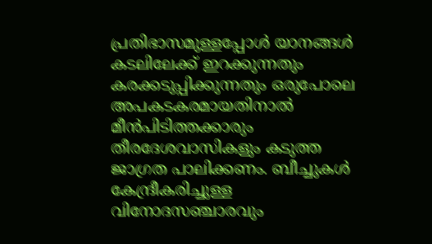പ്രതിഭാസമുള്ളപ്പോൾ യാനങ്ങൾ കടലിലേക്ക് ഇറക്കുന്നതും കരക്കടുപ്പിക്കുന്നതും ഒരുപോലെ അപകടകരമായതിനാൽ മീൻപിടിത്തക്കാരും തീരദേശവാസികളും കടുത്ത ജാഗ്രത പാലിക്കണം. ബീച്ചുകൾ കേന്ദ്രീകരിച്ചുള്ള വിനോദസഞ്ചാരവും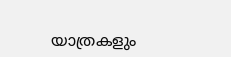യാത്രകളും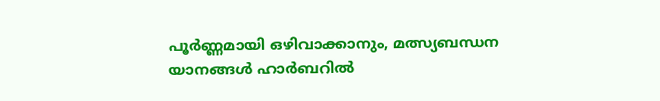പൂർണ്ണമായി ഒഴിവാക്കാനും, മത്സ്യബന്ധന യാനങ്ങൾ ഹാർബറിൽ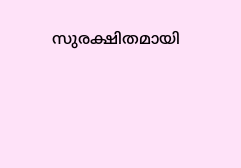സുരക്ഷിതമായി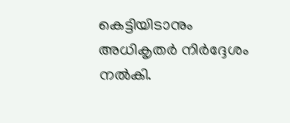കെട്ടിയിടാനും അധികൃതർ നിർദ്ദേശം നൽകി.